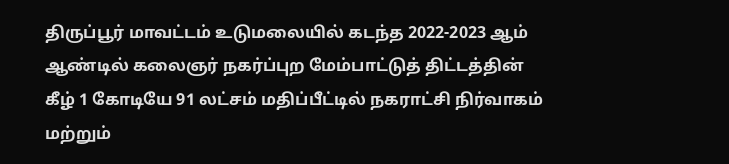திருப்பூர் மாவட்டம் உடுமலையில் கடந்த 2022-2023 ஆம் ஆண்டில் கலைஞர் நகர்ப்புற மேம்பாட்டுத் திட்டத்தின் கீழ் 1 கோடியே 91 லட்சம் மதிப்பீட்டில் நகராட்சி நிர்வாகம் மற்றும்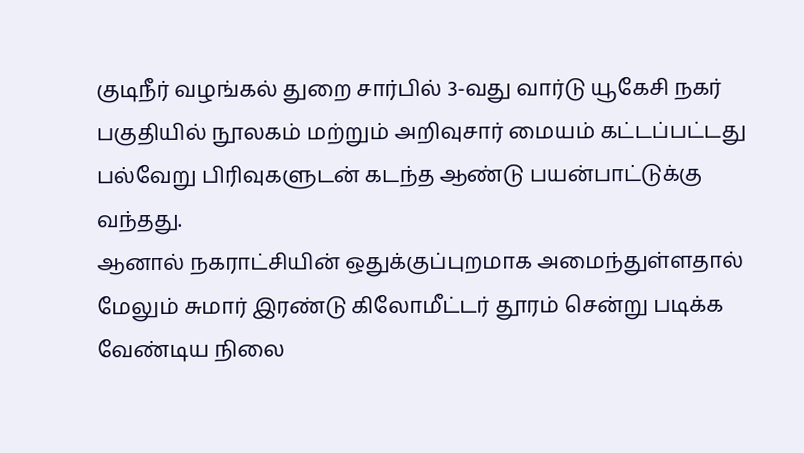குடிநீர் வழங்கல் துறை சார்பில் 3-வது வார்டு யூகேசி நகர் பகுதியில் நூலகம் மற்றும் அறிவுசார் மையம் கட்டப்பட்டது பல்வேறு பிரிவுகளுடன் கடந்த ஆண்டு பயன்பாட்டுக்கு வந்தது.
ஆனால் நகராட்சியின் ஒதுக்குப்புறமாக அமைந்துள்ளதால் மேலும் சுமார் இரண்டு கிலோமீட்டர் தூரம் சென்று படிக்க வேண்டிய நிலை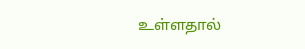உள்ளதால்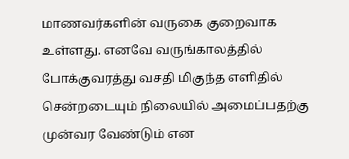மாணவர்களின் வருகை குறைவாக உள்ளது. எனவே வருங்காலத்தில் போக்குவரத்து வசதி மிகுந்த எளிதில் சென்றடையும் நிலையில் அமைப்பதற்கு முன்வர வேண்டும் என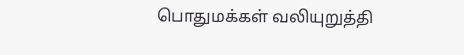பொதுமக்கள் வலியுறுத்தி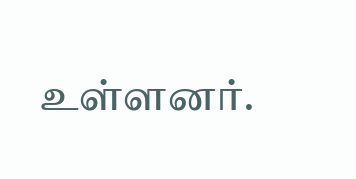உள்ளனர்.